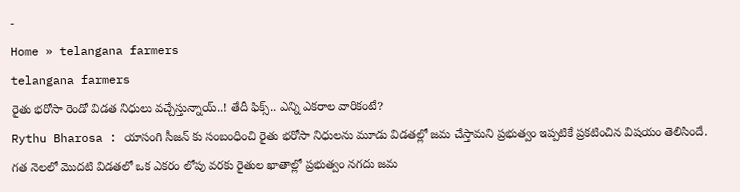-
Home » telangana farmers
telangana farmers
రైతు భరోసా రెండో విడత నిధులు వచ్చేస్తున్నాయ్..! తేదీ ఫిక్స్.. ఎన్ని ఎకరాల వారికంటే?
Rythu Bharosa : యాసంగి సీజన్ కు సంబంధించి రైతు భరోసా నిధులను మూడు విడతల్లో జమ చేస్తామని ప్రభుత్వం ఇప్పటికే ప్రకటించిన విషయం తెలిసిందే. గత నెలలో మొదటి విడతలో ఒక ఎకరం లోపు వరకు రైతుల ఖాతాల్లో ప్రభుత్వం నగదు జమ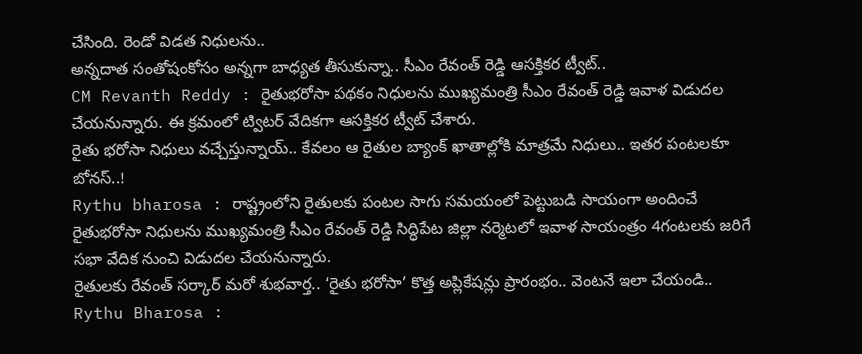చేసింది. రెండో విడత నిధులను..
అన్నదాత సంతోషంకోసం అన్నగా బాధ్యత తీసుకున్నా.. సీఎం రేవంత్ రెడ్డి ఆసక్తికర ట్వీట్..
CM Revanth Reddy : రైతుభరోసా పథకం నిధులను ముఖ్యమంత్రి సీఎం రేవంత్ రెడ్డి ఇవాళ విడుదల చేయనున్నారు. ఈ క్రమంలో ట్విటర్ వేదికగా ఆసక్తికర ట్వీట్ చేశారు.
రైతు భరోసా నిధులు వచ్చేస్తున్నాయ్.. కేవలం ఆ రైతుల బ్యాంక్ ఖాతాల్లోకి మాత్రమే నిధులు.. ఇతర పంటలకూ బోనస్..!
Rythu bharosa : రాష్ట్రంలోని రైతులకు పంటల సాగు సమయంలో పెట్టుబడి సాయంగా అందించే రైతుభరోసా నిధులను ముఖ్యమంత్రి సీఎం రేవంత్ రెడ్డి సిద్ధిపేట జిల్లా నర్మెటలో ఇవాళ సాయంత్రం 4గంటలకు జరిగే సభా వేదిక నుంచి విడుదల చేయనున్నారు.
రైతులకు రేవంత్ సర్కార్ మరో శుభవార్త.. ‘రైతు భరోసా’ కొత్త అప్లికేషన్లు ప్రారంభం.. వెంటనే ఇలా చేయండి..
Rythu Bharosa :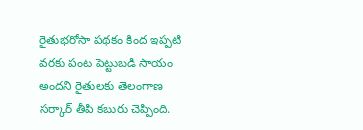రైతుభరోసా పథకం కింద ఇప్పటి వరకు పంట పెట్టుబడి సాయం అందని రైతులకు తెలంగాణ సర్కార్ తీపి కబురు చెప్పింది.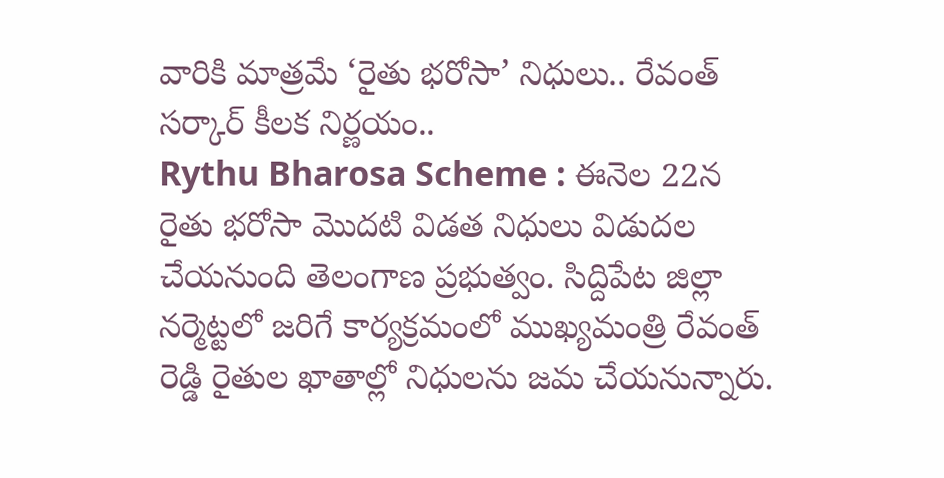వారికి మాత్రమే ‘రైతు భరోసా’ నిధులు.. రేవంత్ సర్కార్ కీలక నిర్ణయం..
Rythu Bharosa Scheme : ఈనెల 22న రైతు భరోసా మొదటి విడత నిధులు విడుదల చేయనుంది తెలంగాణ ప్రభుత్వం. సిద్దిపేట జిల్లా నర్మెట్టలో జరిగే కార్యక్రమంలో ముఖ్యమంత్రి రేవంత్ రెడ్డి రైతుల ఖాతాల్లో నిధులను జమ చేయనున్నారు.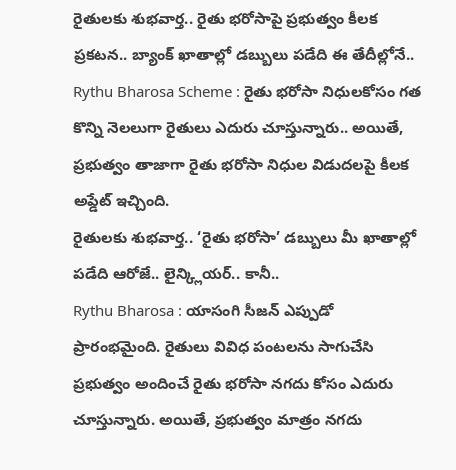రైతులకు శుభవార్త.. రైతు భరోసాపై ప్రభుత్వం కీలక ప్రకటన.. బ్యాంక్ ఖాతాల్లో డబ్బులు పడేది ఈ తేదీల్లోనే..
Rythu Bharosa Scheme : రైతు భరోసా నిధులకోసం గత కొన్ని నెలలుగా రైతులు ఎదురు చూస్తున్నారు.. అయితే, ప్రభుత్వం తాజాగా రైతు భరోసా నిధుల విడుదలపై కీలక అప్డేట్ ఇచ్చింది.
రైతులకు శుభవార్త.. ‘రైతు భరోసా’ డబ్బులు మీ ఖాతాల్లో పడేది ఆరోజే.. లైన్క్లియర్.. కానీ..
Rythu Bharosa : యాసంగి సీజన్ ఎప్పుడో ప్రారంభమైంది. రైతులు వివిధ పంటలను సాగుచేసి ప్రభుత్వం అందించే రైతు భరోసా నగదు కోసం ఎదురు చూస్తున్నారు. అయితే, ప్రభుత్వం మాత్రం నగదు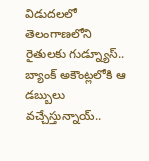విడుదలలో
తెలంగాణలోని రైతులకు గుడ్న్యూస్.. బ్యాంక్ అకౌంట్లలోకి ఆ డబ్బులు వచ్చేస్తున్నాయ్..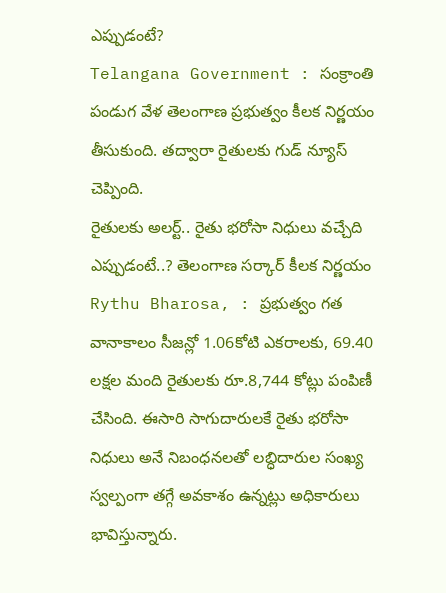ఎప్పుడంటే?
Telangana Government : సంక్రాంతి పండుగ వేళ తెలంగాణ ప్రభుత్వం కీలక నిర్ణయం తీసుకుంది. తద్వారా రైతులకు గుడ్ న్యూస్ చెప్పింది.
రైతులకు అలర్ట్.. రైతు భరోసా నిధులు వచ్చేది ఎప్పుడంటే..? తెలంగాణ సర్కార్ కీలక నిర్ణయం
Rythu Bharosa, : ప్రభుత్వం గత వానాకాలం సీజన్లో 1.06కోటి ఎకరాలకు, 69.40 లక్షల మంది రైతులకు రూ.8,744 కోట్లు పంపిణీ చేసింది. ఈసారి సాగుదారులకే రైతు భరోసా నిధులు అనే నిబంధనలతో లబ్ధిదారుల సంఖ్య స్వల్పంగా తగ్గే అవకాశం ఉన్నట్లు అధికారులు భావిస్తున్నారు.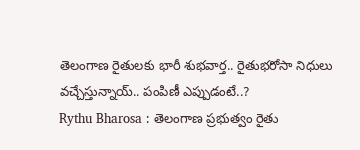తెలంగాణ రైతులకు భారీ శుభవార్త.. రైతుభరోసా నిధులు వచ్చేస్తున్నాయ్.. పంపిణీ ఎప్పుడంటే..?
Rythu Bharosa : తెలంగాణ ప్రభుత్వం రైతు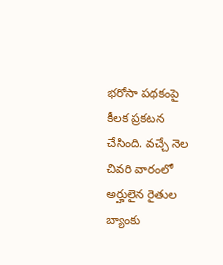భరోసా పథకంపై కీలక ప్రకటన చేసింది. వచ్చే నెల చివరి వారంలో అర్హులైన రైతుల బ్యాంకు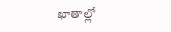ఖాతాల్లో